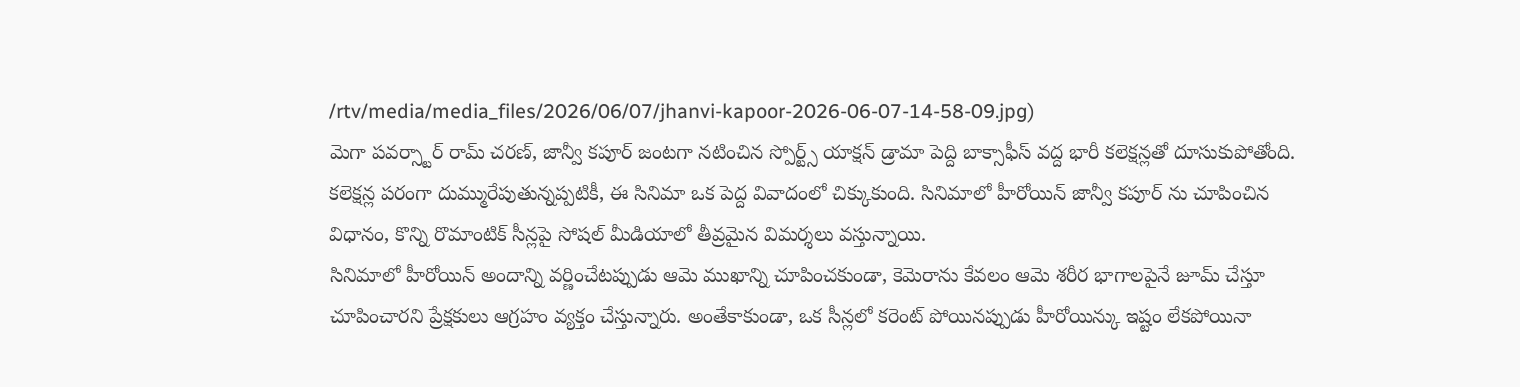/rtv/media/media_files/2026/06/07/jhanvi-kapoor-2026-06-07-14-58-09.jpg)
మెగా పవర్స్టార్ రామ్ చరణ్, జాన్వీ కపూర్ జంటగా నటించిన స్పోర్ట్స్ యాక్షన్ డ్రామా పెద్ది బాక్సాఫీస్ వద్ద భారీ కలెక్షన్లతో దూసుకుపోతోంది. కలెక్షన్ల పరంగా దుమ్మురేపుతున్నప్పటికీ, ఈ సినిమా ఒక పెద్ద వివాదంలో చిక్కుకుంది. సినిమాలో హీరోయిన్ జాన్వీ కపూర్ ను చూపించిన విధానం, కొన్ని రొమాంటిక్ సీన్లపై సోషల్ మీడియాలో తీవ్రమైన విమర్శలు వస్తున్నాయి.
సినిమాలో హీరోయిన్ అందాన్ని వర్ణించేటప్పుడు ఆమె ముఖాన్ని చూపించకుండా, కెమెరాను కేవలం ఆమె శరీర భాగాలపైనే జూమ్ చేస్తూ చూపించారని ప్రేక్షకులు ఆగ్రహం వ్యక్తం చేస్తున్నారు. అంతేకాకుండా, ఒక సీన్లలో కరెంట్ పోయినప్పుడు హీరోయిన్కు ఇష్టం లేకపోయినా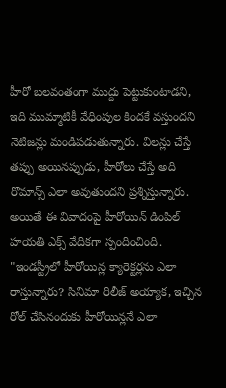హీరో బలవంతంగా ముద్దు పెట్టుకుంటాడని, ఇది ముమ్మాటికీ వేధింపుల కిందకే వస్తుందని నెటిజన్లు మండిపడుతున్నారు. విలన్లు చేస్తే తప్పు అయినప్పుడు, హీరోలు చేస్తే అది రొమాన్స్ ఎలా అవుతుందని ప్రశ్నిస్తున్నారు.
అయితే ఈ వివాదంపై హీరోయిన్ డింపిల్ హయతి ఎక్స్ వేదికగా స్పందించింది. "ఇండస్ట్రీలో హీరోయిన్ల క్యారెక్టర్లను ఎలా రాస్తున్నారు? సినిమా రిలీజ్ అయ్యాక, ఇచ్చిన రోల్ చేసినందుకు హీరోయిన్లనే ఎలా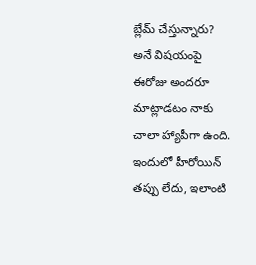బ్లేమ్ చేస్తున్నారు? అనే విషయంపై ఈరోజు అందరూ మాట్లాడటం నాకు చాలా హ్యాపీగా ఉంది. ఇందులో హీరోయిన్ తప్పు లేదు, ఇలాంటి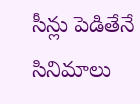సీన్లు పెడితేనే సినిమాలు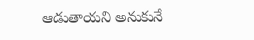ఆడుతాయని అనుకునే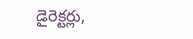డైరెక్టర్లు,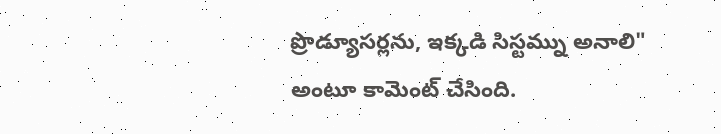ప్రొడ్యూసర్లను, ఇక్కడి సిస్టమ్ను అనాలి" అంటూ కామెంట్ చేసింది.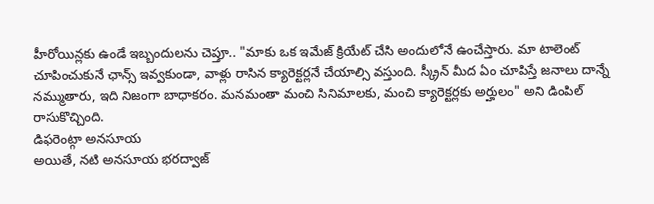హీరోయిన్లకు ఉండే ఇబ్బందులను చెప్తూ.. "మాకు ఒక ఇమేజ్ క్రియేట్ చేసి అందులోనే ఉంచేస్తారు. మా టాలెంట్ చూపించుకునే ఛాన్స్ ఇవ్వకుండా, వాళ్లు రాసిన క్యారెక్టర్లనే చేయాల్సి వస్తుంది. స్క్రీన్ మీద ఏం చూపిస్తే జనాలు దాన్నే నమ్ముతారు, ఇది నిజంగా బాధాకరం. మనమంతా మంచి సినిమాలకు, మంచి క్యారెక్టర్లకు అర్హులం" అని డింపిల్ రాసుకొచ్చింది.
డిఫరెంట్గా అనసూయ
అయితే, నటి అనసూయ భరద్వాజ్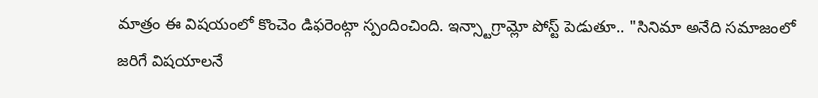మాత్రం ఈ విషయంలో కొంచెం డిఫరెంట్గా స్పందించింది. ఇన్స్టాగ్రామ్లో పోస్ట్ పెడుతూ.. "సినిమా అనేది సమాజంలో జరిగే విషయాలనే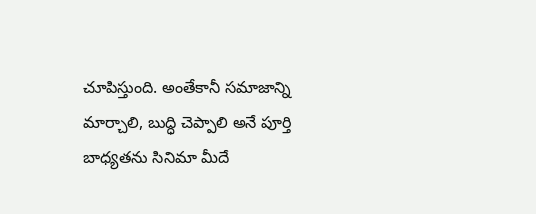చూపిస్తుంది. అంతేకానీ సమాజాన్ని మార్చాలి, బుద్ధి చెప్పాలి అనే పూర్తి బాధ్యతను సినిమా మీదే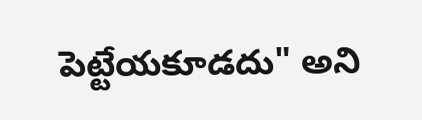పెట్టేయకూడదు" అని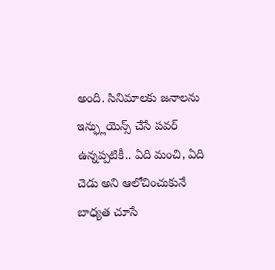అంది. సినిమాలకు జనాలను ఇన్ఫ్లుయెన్స్ చేసే పవర్ ఉన్నప్పటికీ.. ఏది మంచి, ఏది చెడు అని ఆలోచించుకునే బాధ్యత చూసే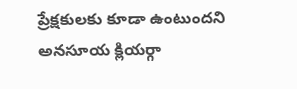ప్రేక్షకులకు కూడా ఉంటుందని అనసూయ క్లియర్గా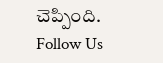చెప్పింది.
Follow Us